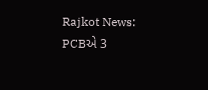Rajkot News: PCBએ 3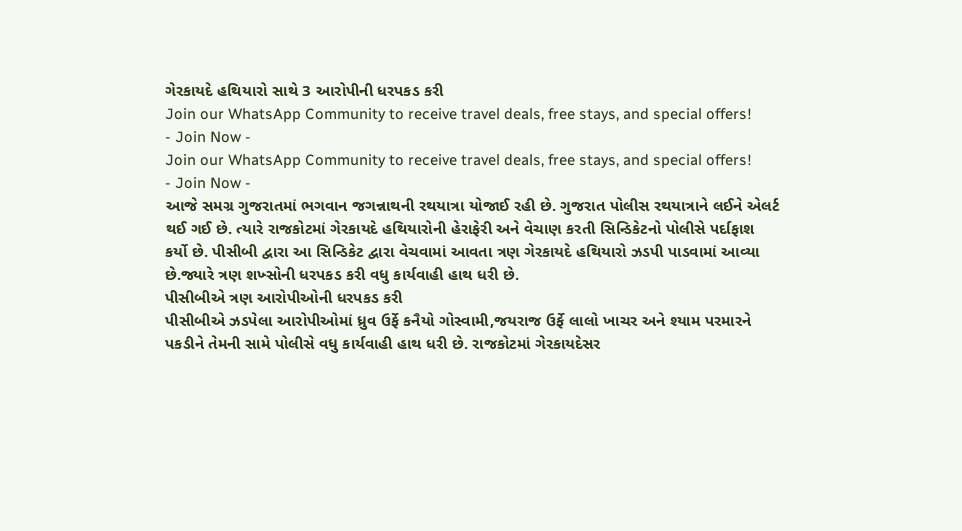ગેરકાયદે હથિયારો સાથે 3 આરોપીની ધરપકડ કરી
Join our WhatsApp Community to receive travel deals, free stays, and special offers!
- Join Now -
Join our WhatsApp Community to receive travel deals, free stays, and special offers!
- Join Now -
આજે સમગ્ર ગુજરાતમાં ભગવાન જગન્નાથની રથયાત્રા યોજાઈ રહી છે. ગુજરાત પોલીસ રથયાત્રાને લઈને એલર્ટ થઈ ગઈ છે. ત્યારે રાજકોટમાં ગેરકાયદે હથિયારોની હેરાફેરી અને વેચાણ કરતી સિન્ડિકેટનો પોલીસે પર્દાફાશ કર્યો છે. પીસીબી દ્વારા આ સિન્ડિકેટ દ્વારા વેચવામાં આવતા ત્રણ ગેરકાયદે હથિયારો ઝડપી પાડવામાં આવ્યા છે.જ્યારે ત્રણ શખ્સોની ધરપકડ કરી વધુ કાર્યવાહી હાથ ધરી છે.
પીસીબીએ ત્રણ આરોપીઓની ધરપકડ કરી
પીસીબીએ ઝડપેલા આરોપીઓમાં ધ્રુવ ઉર્ફે કનૈયો ગોસ્વામી,જયરાજ ઉર્ફે લાલો ખાચર અને શ્યામ પરમારને પકડીને તેમની સામે પોલીસે વધુ કાર્યવાહી હાથ ધરી છે. રાજકોટમાં ગેરકાયદેસર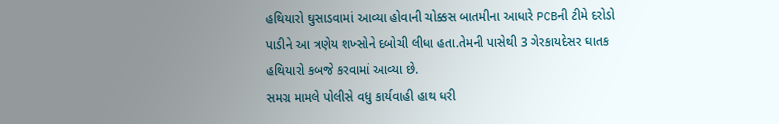હથિયારો ઘુસાડવામાં આવ્યા હોવાની ચોક્કસ બાતમીના આધારે PCBની ટીમે દરોડો પાડીને આ ત્રણેય શખ્સોને દબોચી લીધા હતા.તેમની પાસેથી 3 ગેરકાયદેસર ઘાતક હથિયારો કબજે કરવામાં આવ્યા છે.
સમગ્ર મામલે પોલીસે વધુ કાર્યવાહી હાથ ધરી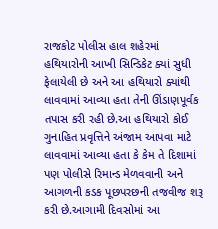રાજકોટ પોલીસ હાલ શહેરમાં હથિયારોની આખી સિન્ડિકેટ ક્યાં સુધી ફેલાયેલી છે અને આ હથિયારો ક્યાંથી લાવવામાં આવ્યા હતા તેની ઊંડાણપૂર્વક તપાસ કરી રહી છે.આ હથિયારો કોઈ ગુનાહિત પ્રવૃત્તિને અંજામ આપવા માટે લાવવામાં આવ્યા હતા કે કેમ તે દિશામાં પણ પોલીસે રિમાન્ડ મેળવવાની અને આગળની કડક પૂછપરછની તજવીજ શરૂ કરી છે.આગામી દિવસોમાં આ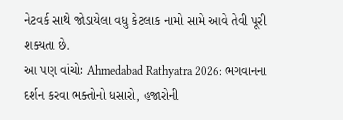નેટવર્ક સાથે જોડાયેલા વધુ કેટલાક નામો સામે આવે તેવી પૂરી શક્યતા છે.
આ પણ વાંચોઃ Ahmedabad Rathyatra 2026: ભગવાનના દર્શન કરવા ભક્તોનો ધસારો, હજારોની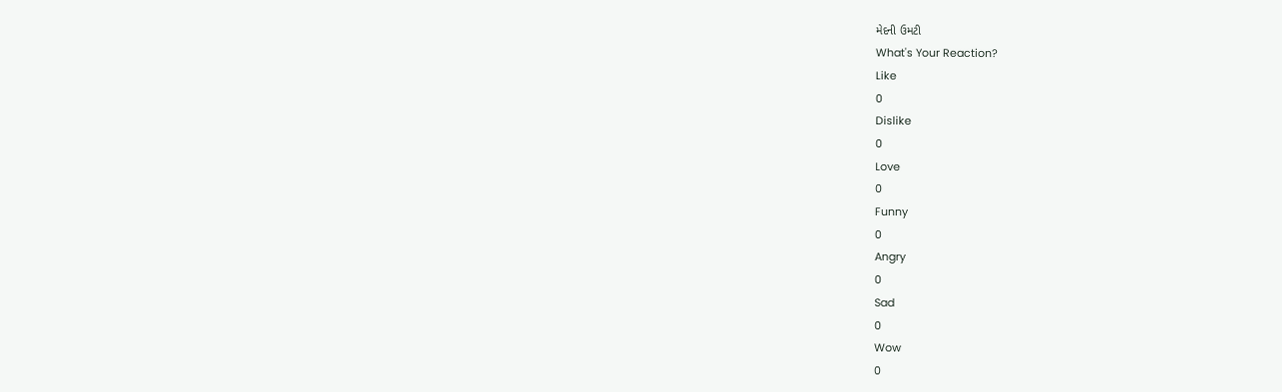મેદની ઉમટી
What's Your Reaction?
Like
0
Dislike
0
Love
0
Funny
0
Angry
0
Sad
0
Wow
0